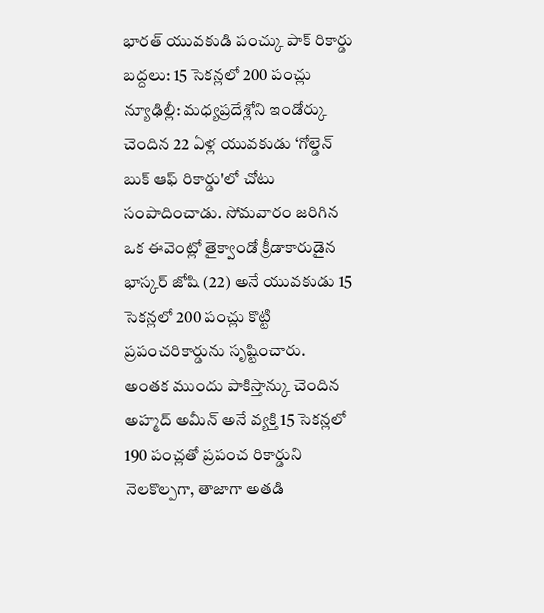భారత్ యువకుడి పంచ్కు పాక్ రికార్డు బద్దలు: 15 సెకన్లలో 200 పంచ్లు
న్యూఢిల్లీ: మధ్యప్రదేశ్లోని ఇండోర్కు చెందిన 22 ఏళ్ల యువకుడు ‘గోల్డెన్ బుక్ ఆఫ్ రికార్డు'లో చోటు సంపాదించాడు. సోమవారం జరిగిన ఒక ఈవెంట్లో తైక్వాండో క్రీడాకారుడైన భాస్కర్ జోషి (22) అనే యువకుడు 15 సెకన్లలో 200 పంచ్లు కొట్టి ప్రపంచరికార్డును సృష్టించారు.
అంతక ముందు పాకిస్తాన్కు చెందిన అహ్మద్ అమీన్ అనే వ్యక్తి 15 సెకన్లలో 190 పంచ్లతో ప్రపంచ రికార్డుని నెలకొల్పగా, తాజాగా అతడి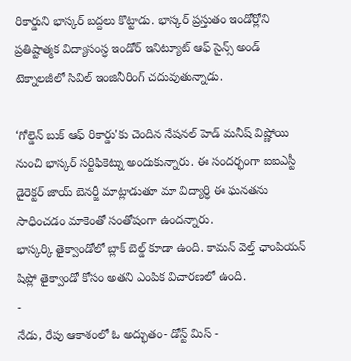రికార్డుని భాస్కర్ బద్దలు కొట్టాడు. భాస్కర్ ప్రస్తుతం ఇండోర్లోని ప్రతిష్టాత్మక విద్యాసంస్ధ ఇండోర్ ఇనిట్యూట్ ఆఫ్ సైన్స్ అండ్ టెక్నాలజీలో సివిల్ ఇంజినీరింగ్ చదువుతున్నాడు.

‘గోల్డెన్ బుక్ ఆఫ్ రికార్డు'కు చెందిన నేషనల్ హెడ్ మనీష్ విష్ణోయి నుంచి భాస్కర్ సర్టిఫికెట్ను అందుకున్నారు. ఈ సందర్భంగా ఐఐఎస్టీ డైరెక్టర్ జాయ్ బెనర్జీ మాట్లాడుతూ మా విద్యార్ధి ఈ ఘనతను సాధించడం మాకెంతో సంతోషంగా ఉందన్నారు.
భాస్కర్కి తైక్వాండోలో బ్లాక్ బెల్డ్ కూడా ఉంది. కామన్ వెల్త్ ఛాంపియన్ షిప్లో తైక్వాండో కోసం అతని ఎంపిక విచారణలో ఉంది.
-
నేడు, రేపు ఆకాశంలో ఓ అద్భుతం- డోన్ట్ మిస్ -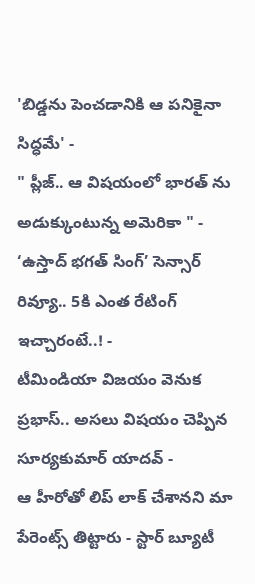'బిడ్డను పెంచడానికి ఆ పనికైనా సిద్ధమే' -
" ప్లీజ్.. ఆ విషయంలో భారత్ ను అడుక్కుంటున్న అమెరికా " -
‘ఉస్తాద్ భగత్ సింగ్’ సెన్సార్ రివ్యూ.. 5కి ఎంత రేటింగ్ ఇచ్చారంటే..! -
టీమిండియా విజయం వెనుక ప్రభాస్.. అసలు విషయం చెప్పిన సూర్యకుమార్ యాదవ్ -
ఆ హీరోతో లిప్ లాక్ చేశానని మా పేరెంట్స్ తిట్టారు - స్టార్ బ్యూటీ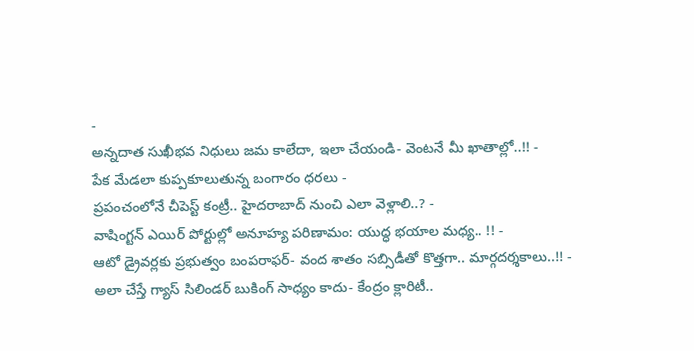-
అన్నదాత సుఖీభవ నిధులు జమ కాలేదా, ఇలా చేయండి- వెంటనే మీ ఖాతాల్లో..!! -
పేక మేడలా కుప్పకూలుతున్న బంగారం ధరలు -
ప్రపంచంలోనే చీపెస్ట్ కంట్రీ.. హైదరాబాద్ నుంచి ఎలా వెళ్లాలి..? -
వాషింగ్టన్ ఎయిర్ పోర్టుల్లో అనూహ్య పరిణామం: యుద్ధ భయాల మధ్య.. !! -
ఆటో డ్రైవర్లకు ప్రభుత్వం బంపరాఫర్- వంద శాతం సబ్సిడీతో కొత్తగా.. మార్గదర్శకాలు..!! -
అలా చేస్తే గ్యాస్ సిలిండర్ బుకింగ్ సాధ్యం కాదు- కేంద్రం క్లారిటీ..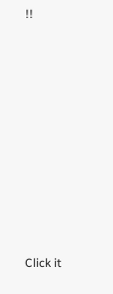!!












Click it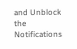and Unblock the Notifications